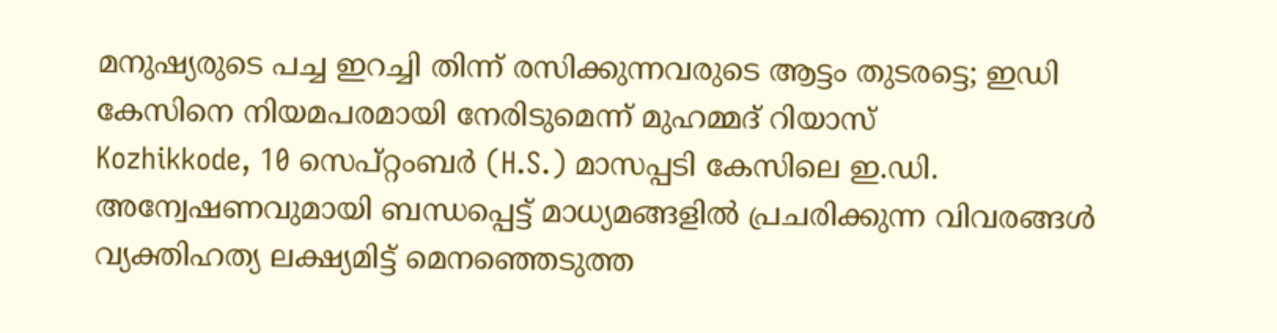മനുഷ്യരുടെ പച്ച ഇറച്ചി തിന്ന് രസിക്കുന്നവരുടെ ആട്ടം തുടരട്ടെ; ഇഡി കേസിനെ നിയമപരമായി നേരിടുമെന്ന് മുഹമ്മദ് റിയാസ്
Kozhikkode, 10 സെപ്റ്റംബര്‍ (H.S.) മാസപ്പടി കേസിലെ ഇ.ഡി. അന്വേഷണവുമായി ബന്ധപ്പെട്ട് മാധ്യമങ്ങളില്‍ പ്രചരിക്കുന്ന വിവരങ്ങള്‍ വ്യക്തിഹത്യ ലക്ഷ്യമിട്ട് മെനഞ്ഞെടുത്ത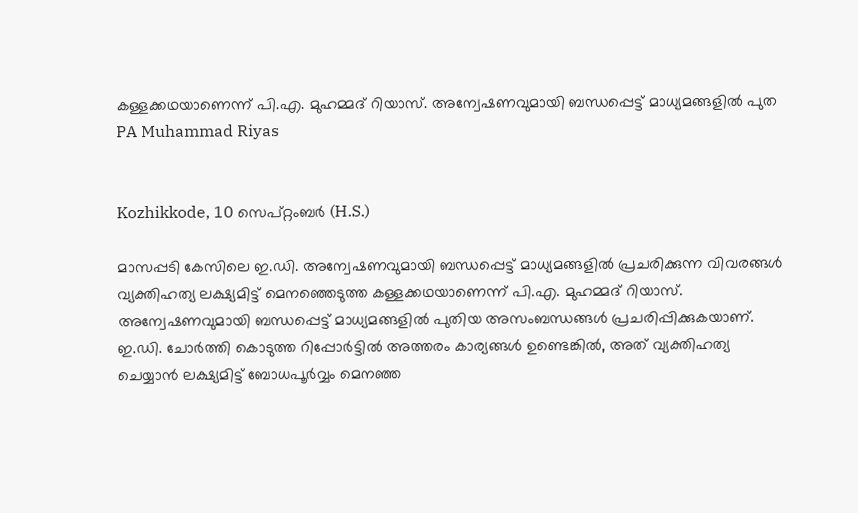കള്ളക്കഥയാണെന്ന് പി.എ. മുഹമ്മദ് റിയാസ്. അന്വേഷണവുമായി ബന്ധപ്പെട്ട് മാധ്യമങ്ങളില്‍ പുത
PA Muhammad Riyas


Kozhikkode, 10 സെപ്റ്റംബര്‍ (H.S.)

മാസപ്പടി കേസിലെ ഇ.ഡി. അന്വേഷണവുമായി ബന്ധപ്പെട്ട് മാധ്യമങ്ങളില്‍ പ്രചരിക്കുന്ന വിവരങ്ങള്‍ വ്യക്തിഹത്യ ലക്ഷ്യമിട്ട് മെനഞ്ഞെടുത്ത കള്ളക്കഥയാണെന്ന് പി.എ. മുഹമ്മദ് റിയാസ്. അന്വേഷണവുമായി ബന്ധപ്പെട്ട് മാധ്യമങ്ങളില്‍ പുതിയ അസംബന്ധങ്ങള്‍ പ്രചരിപ്പിക്കുകയാണ്. ഇ.ഡി. ചോര്‍ത്തി കൊടുത്ത റിപ്പോര്‍ട്ടില്‍ അത്തരം കാര്യങ്ങള്‍ ഉണ്ടെങ്കില്‍, അത് വ്യക്തിഹത്യ ചെയ്യാന്‍ ലക്ഷ്യമിട്ട് ബോധപൂര്‍വ്വം മെനഞ്ഞ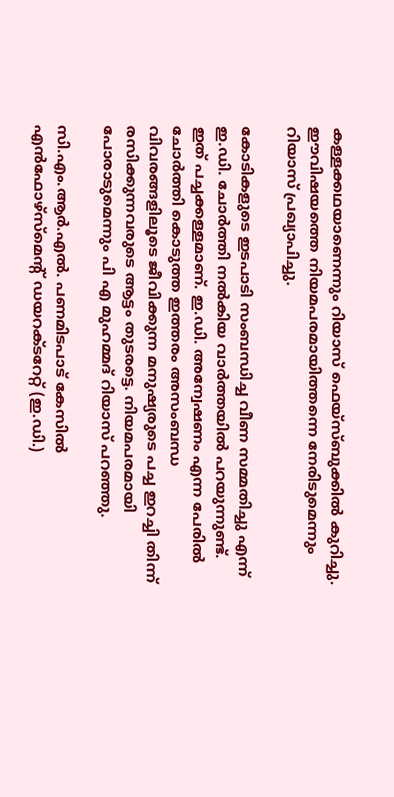കള്ളക്കഥയാണെന്നും റിയാസ് ഫെയ്‌സ്ബുക്കില്‍ കുറിച്ചു. ഈവിഷയത്തെ നിയമപരമായിത്തന്നെ നേരിടുമെന്നും റിയാസ് പ്രഖ്യാപിച്ചു.

കോടികളുടെ ഇടപാടി സംബന്ധിച്ച വീണ സമ്മതിച്ചു എന്ന് ഇ.ഡി. ചോര്‍ത്തി നല്‍കിയ വാര്‍ത്തയില്‍ പറയുന്നുണ്ട്. ഇത് പച്ചക്കള്ളമാണ്. ഇ.ഡി. അന്വേഷണം എന്ന പേരില്‍ ചോര്‍ത്തി കൊടുത്ത ഇത്തരം അസംബന്ധ വിവരങ്ങളിലൂടെ ജീവിക്കുന്ന മനുഷ്യരുടെ പച്ച ഇറച്ചി തിന്ന് രസിക്കുന്നവരുടെ ആട്ടം തുടരട്ടെ. നിയമപരമായി പോരാടുമെന്നും പി എ മുഹമ്മദ് റിയാസ് പറഞ്ഞു.

സി.എം.ആര്‍.എല്‍. പണമിടപാട് കേസില്‍ എന്‍ഫോഴ്സ്മെന്റ് ഡയറക്ടറേറ്റ് (ഇ.ഡി.)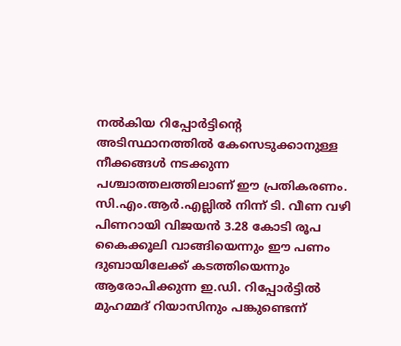നല്‍കിയ റിപ്പോര്‍ട്ടിന്റെ അടിസ്ഥാനത്തില്‍ കേസെടുക്കാനുള്ള നീക്കങ്ങള്‍ നടക്കുന്ന പശ്ചാത്തലത്തിലാണ് ഈ പ്രതികരണം. സി.എം.ആര്‍.എല്ലില്‍ നിന്ന് ടി. വീണ വഴി പിണറായി വിജയന്‍ 3.28 കോടി രൂപ കൈക്കൂലി വാങ്ങിയെന്നും ഈ പണം ദുബായിലേക്ക് കടത്തിയെന്നും ആരോപിക്കുന്ന ഇ.ഡി. റിപ്പോര്‍ട്ടില്‍ മുഹമ്മദ് റിയാസിനും പങ്കുണ്ടെന്ന്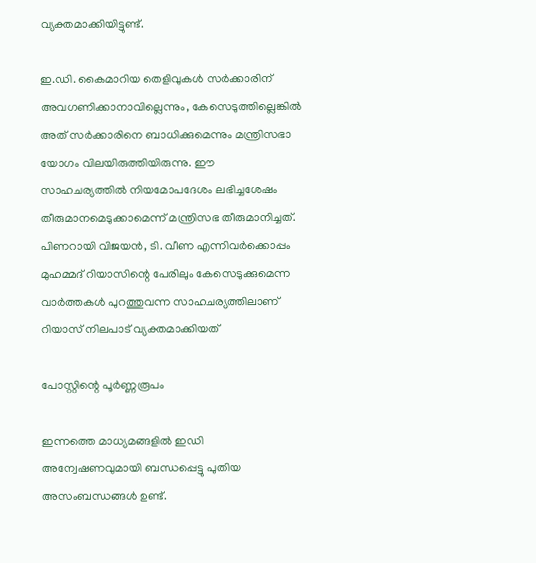വ്യക്തമാക്കിയിട്ടുണ്ട്.

ഇ.ഡി. കൈമാറിയ തെളിവുകള്‍ സര്‍ക്കാരിന് അവഗണിക്കാനാവില്ലെന്നും, കേസെടുത്തില്ലെങ്കില്‍ അത് സര്‍ക്കാരിനെ ബാധിക്കുമെന്നും മന്ത്രിസഭാ യോഗം വിലയിരുത്തിയിരുന്നു. ഈ സാഹചര്യത്തില്‍ നിയമോപദേശം ലഭിച്ചശേഷം തീരുമാനമെടുക്കാമെന്ന് മന്ത്രിസഭ തീരുമാനിച്ചത്. പിണറായി വിജയന്‍, ടി. വീണ എന്നിവര്‍ക്കൊപ്പം മുഹമ്മദ് റിയാസിന്റെ പേരിലും കേസെടുക്കുമെന്ന വാര്‍ത്തകള്‍ പുറത്തുവന്ന സാഹചര്യത്തിലാണ് റിയാസ് നിലപാട് വ്യക്തമാക്കിയത്

പോസ്റ്റിന്റെ പൂര്‍ണ്ണരൂപം

ഇന്നത്തെ മാധ്യമങ്ങളില്‍ ഇഡി അന്വേഷണവുമായി ബന്ധപ്പെട്ടു പുതിയ അസംബന്ധങ്ങള്‍ ഉണ്ട്.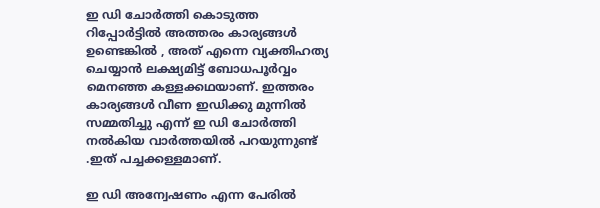ഇ ഡി ചോര്‍ത്തി കൊടുത്ത റിപ്പോര്‍ട്ടില്‍ അത്തരം കാര്യങ്ങള്‍ ഉണ്ടെങ്കില്‍ , അത് എന്നെ വ്യക്തിഹത്യ ചെയ്യാന്‍ ലക്ഷ്യമിട്ട് ബോധപൂര്‍വ്വം മെനഞ്ഞ കള്ളക്കഥയാണ്. ഇത്തരം കാര്യങ്ങള്‍ വീണ ഇഡിക്കു മുന്നില്‍ സമ്മതിച്ചു എന്ന് ഇ ഡി ചോര്‍ത്തി നല്‍കിയ വാര്‍ത്തയില്‍ പറയുന്നുണ്ട് .ഇത് പച്ചക്കള്ളമാണ്.

ഇ ഡി അന്വേഷണം എന്ന പേരില്‍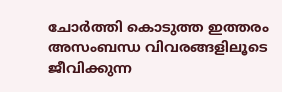ചോര്‍ത്തി കൊടുത്ത ഇത്തരം അസംബന്ധ വിവരങ്ങളിലൂടെ ജീവിക്കുന്ന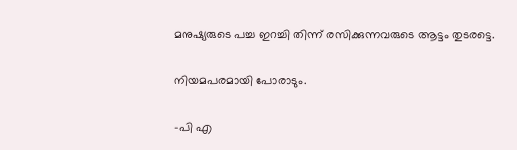മനുഷ്യരുടെ പച്ച ഇറച്ചി തിന്ന് രസിക്കുന്നവരുടെ ആട്ടം തുടരട്ടെ.

നിയമപരമായി പോരാടും.

-പി എ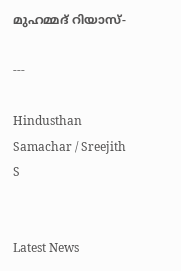മുഹമ്മദ് റിയാസ്-

---

Hindusthan Samachar / Sreejith S


Latest News